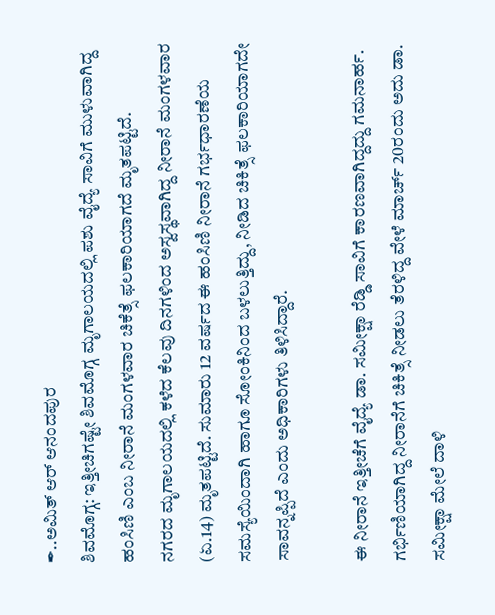✒..ಅಮಿತ್ ಆರ್ ಆನಂದಪುರ
ಶಿವಮೊಗ್ಗ: ಇತ್ತೀಚಿಗಷ್ಟೇ ಶಿವಮೊಗ್ಗ ಮೃಗಾಲಯದಲ್ಲಿ ಪಶು ವೈದ್ಯೆ ಸಾವಿಗೆ ಮುಳುವಾಗಿದ್ದ ಹಂಸಿಣಿ ಎಂಬ ನೀರಾನೆ ಮಂಗಳವಾರ ಚಿಕೆತ್ಸೆ ಫಲಕಾರಿಯಾಗದೆ ಮೃತಪಟ್ಟಿದೆ.
ನಗರದ ಮೃಗಾಲಯದಲ್ಲಿ ಕಳೆದ ಕೆಲವು ದಿನಗಳಿಂದ ಅಸ್ವಸ್ಥವಾಗಿದ್ದ ನೀರಾನೆ ಮಂಗಳವಾರ (ಏ.14) ಮೃತಪಟ್ಟಿದೆ. ಸುಮಾರು 12 ವರ್ಷದ ಈ ಹಂಸಿಣಿ ನೀರಾನೆ ಗರ್ಭಧಾರಣೆಯ ಸಮಸ್ಯೆಯಿಂದಾಗಿ ಹಾಗೂ ಸೋಂಕಿನಿಂದ ಬಳಲುತ್ತಿದ್ದು, ನೀಡಿದ ಚಿಕಿತ್ಸೆ ಫಲಕಾರಿಯಾಗದೇ ಸಾವನ್ನಪ್ಪಿದೆ ಎಂದು ಅಧಿಕಾರಿಗಳು ತಿಳಿಸಿದ್ದಾರೆ.

ಈ ನೀರಾನೆ ಇತ್ತೀಚೆಗೆ ವೈದ್ಯೆ ಡಾ. ಸಮೀಕ್ಷಾ ರೆಡ್ಡಿ ಸಾವಿಗೆ ಕಾರಣವಾಗಿದ್ದದ್ದು ಗಮನಾರ್ಹ. ಗರ್ಭಿಣಿಯಾಗಿದ್ದ ನೀರಾನೆಗೆ ಚಿಕಿತ್ಸೆ ನೀಡಲು ತೆರಳಿದ್ದ ವೇಳೆ ಮಾರ್ಚ್ 20ರಂದು ಅದು ಡಾ. ಸಮೀಕ್ಷಾ ಮೇಲೆ ದಾಳಿ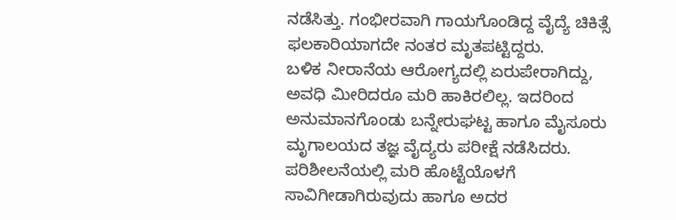ನಡೆಸಿತ್ತು. ಗಂಭೀರವಾಗಿ ಗಾಯಗೊಂಡಿದ್ದ ವೈದ್ಯೆ ಚಿಕಿತ್ಸೆ ಫಲಕಾರಿಯಾಗದೇ ನಂತರ ಮೃತಪಟ್ಟಿದ್ದರು.
ಬಳಿಕ ನೀರಾನೆಯ ಆರೋಗ್ಯದಲ್ಲಿ ಏರುಪೇರಾಗಿದ್ದು, ಅವಧಿ ಮೀರಿದರೂ ಮರಿ ಹಾಕಿರಲಿಲ್ಲ. ಇದರಿಂದ ಅನುಮಾನಗೊಂಡು ಬನ್ನೇರುಘಟ್ಟ ಹಾಗೂ ಮೈಸೂರು ಮೃಗಾಲಯದ ತಜ್ಞ ವೈದ್ಯರು ಪರೀಕ್ಷೆ ನಡೆಸಿದರು. ಪರಿಶೀಲನೆಯಲ್ಲಿ ಮರಿ ಹೊಟ್ಟೆಯೊಳಗೆ ಸಾವಿಗೀಡಾಗಿರುವುದು ಹಾಗೂ ಅದರ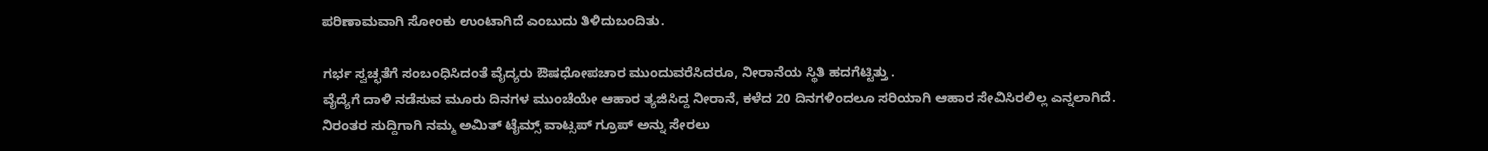ಪರಿಣಾಮವಾಗಿ ಸೋಂಕು ಉಂಟಾಗಿದೆ ಎಂಬುದು ತಿಳಿದುಬಂದಿತು.

ಗರ್ಭ ಸ್ವಚ್ಛತೆಗೆ ಸಂಬಂಧಿಸಿದಂತೆ ವೈದ್ಯರು ಔಷಧೋಪಚಾರ ಮುಂದುವರೆಸಿದರೂ, ನೀರಾನೆಯ ಸ್ಥಿತಿ ಹದಗೆಟ್ಟಿತ್ತು .
ವೈದ್ಯೆಗೆ ದಾಳಿ ನಡೆಸುವ ಮೂರು ದಿನಗಳ ಮುಂಚೆಯೇ ಆಹಾರ ತ್ಯಜಿಸಿದ್ದ ನೀರಾನೆ, ಕಳೆದ 20 ದಿನಗಳಿಂದಲೂ ಸರಿಯಾಗಿ ಆಹಾರ ಸೇವಿಸಿರಲಿಲ್ಲ ಎನ್ನಲಾಗಿದೆ.
ನಿರಂತರ ಸುದ್ದಿಗಾಗಿ ನಮ್ಮ ಅಮಿತ್ ಟೈಮ್ಸ್ ವಾಟ್ಸಪ್ ಗ್ರೂಪ್ ಅನ್ನು ಸೇರಲು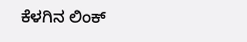ಕೆಳಗಿನ ಲಿಂಕ್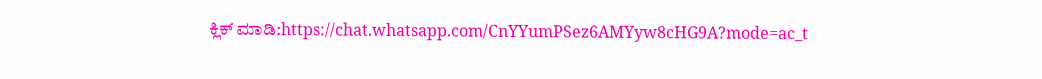ಕ್ಲಿಕ್ ಮಾಡಿ:https://chat.whatsapp.com/CnYYumPSez6AMYyw8cHG9A?mode=ac_t